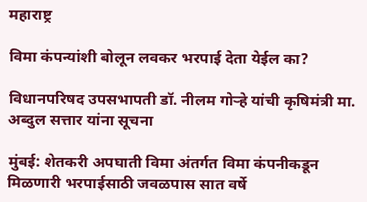महाराष्ट्र

विमा कंपन्यांशी बोलून लवकर भरपाई देता येईल का?

विधानपरिषद उपसभापती डॉ. नीलम गोऱ्हे यांची कृषिमंत्री मा. अब्दुल सत्तार यांना सूचना

मुंबई: शेतकरी अपघाती विमा अंतर्गत विमा कंपनीकडून मिळणारी भरपाईसाठी जवळपास सात वर्षे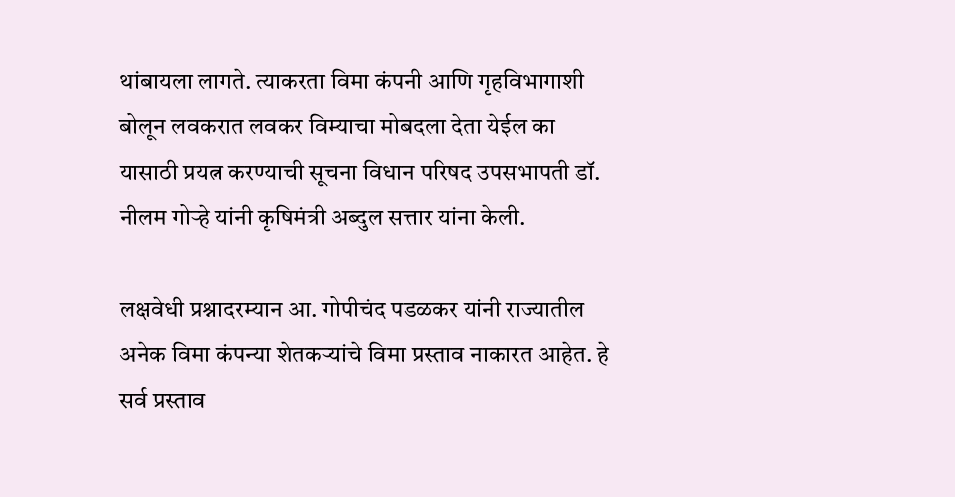थांबायला लागते. त्याकरता विमा कंपनी आणि गृहविभागाशी बोलून लवकरात लवकर विम्याचा मोबदला देता येईल का यासाठी प्रयत्न करण्याची सूचना विधान परिषद उपसभापती डॉ. नीलम गोऱ्हे यांनी कृषिमंत्री अब्दुल सत्तार यांना केली.

लक्षवेधी प्रश्नादरम्यान आ. गोपीचंद पडळकर यांनी राज्यातील अनेक विमा कंपन्या शेतकऱ्यांचे विमा प्रस्ताव नाकारत आहेत. हे सर्व प्रस्ताव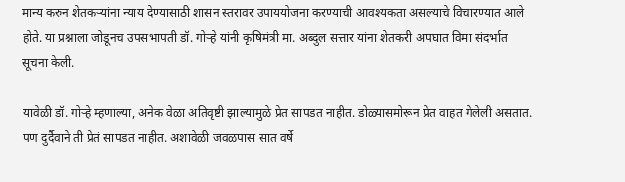मान्य करुन शेतकऱ्यांना न्याय देण्यासाठी शासन स्तरावर उपाययोजना करण्याची आवश्यकता असल्याचे विचारण्यात आले होते. या प्रश्नाला जोडूनच उपसभापती डॉ. गोऱ्हे यांनी कृषिमंत्री मा. अब्दुल सत्तार यांना शेतकरी अपघात विमा संदर्भात सूचना केली.

यावेळी डॉ. गोऱ्हे म्हणाल्या, अनेक वेळा अतिवृष्टी झाल्यामुळे प्रेत सापडत नाहीत. डोळ्यासमोरून प्रेत वाहत गेलेली असतात. पण दुर्दैवाने ती प्रेतं सापडत नाहीत. अशावेळी जवळपास सात वर्षे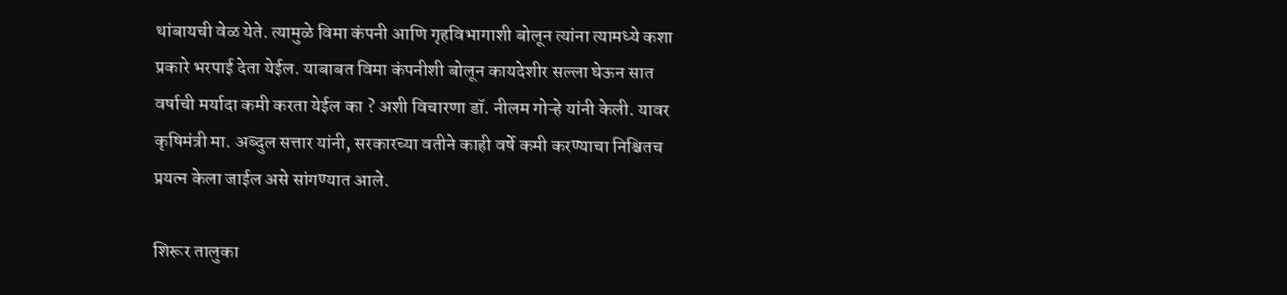थांबायची वेळ येते. त्यामुळे विमा कंपनी आणि गृहविभागाशी बोलून त्यांना त्यामध्ये कशा प्रकारे भरपाई देता येईल. याबाबत विमा कंपनीशी बोलून कायदेशीर सल्ला घेऊन सात वर्षाची मर्यादा कमी करता येईल का ? अशी विचारणा डॉ. नीलम गोऱ्हे यांनी केली. यावर कृषिमंत्री मा. अब्दुल सत्तार यांनी, सरकारच्या वतीने काही वर्षे कमी करण्याचा निश्चितच प्रयत्न केला जाईल असे सांगण्यात आले.

शिरूर तालुका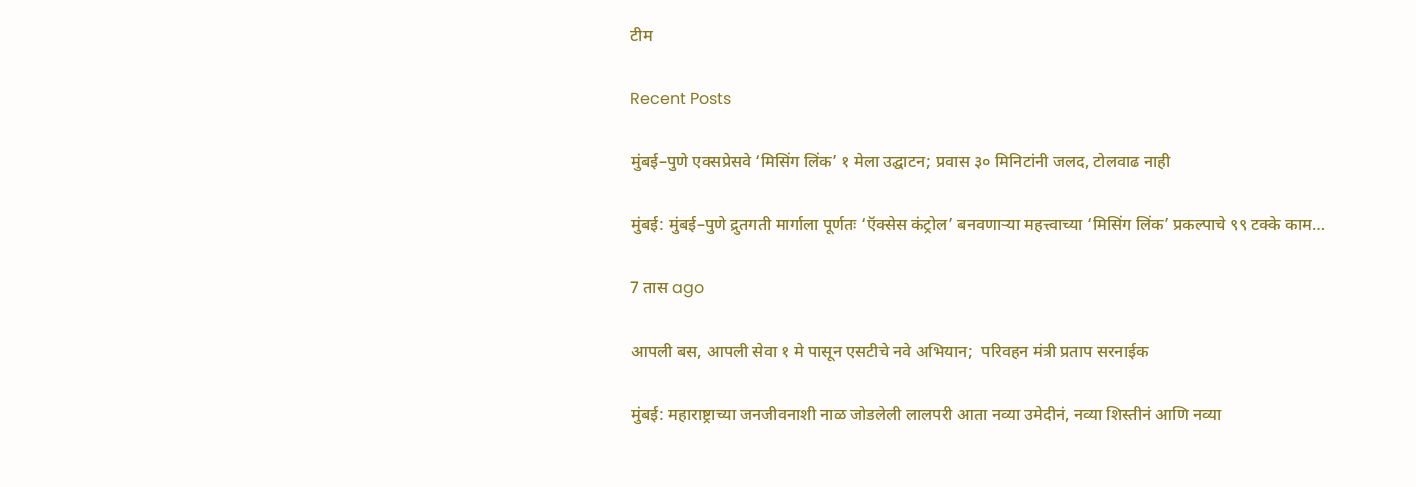टीम

Recent Posts

मुंबई–पुणे एक्सप्रेसवे ‘मिसिंग लिंक’ १ मेला उद्घाटन; प्रवास ३० मिनिटांनी जलद, टोलवाढ नाही

मुंबई: मुंबई–पुणे द्रुतगती मार्गाला पूर्णतः ‘ऍक्सेस कंट्रोल’ बनवणाऱ्या महत्त्वाच्या ‘मिसिंग लिंक’ प्रकल्पाचे ९९ टक्के काम…

7 तास ago

आपली बस, आपली सेवा १ मे पासून एसटीचे नवे अभियान;  परिवहन मंत्री प्रताप सरनाईक

मुंबई: महाराष्ट्राच्या जनजीवनाशी नाळ जोडलेली लालपरी आता नव्या उमेदीनं, नव्या शिस्तीनं आणि नव्या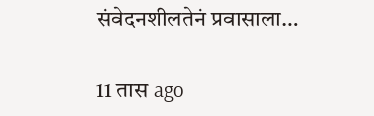संवेदनशीलतेनं प्रवासाला…

11 तास ago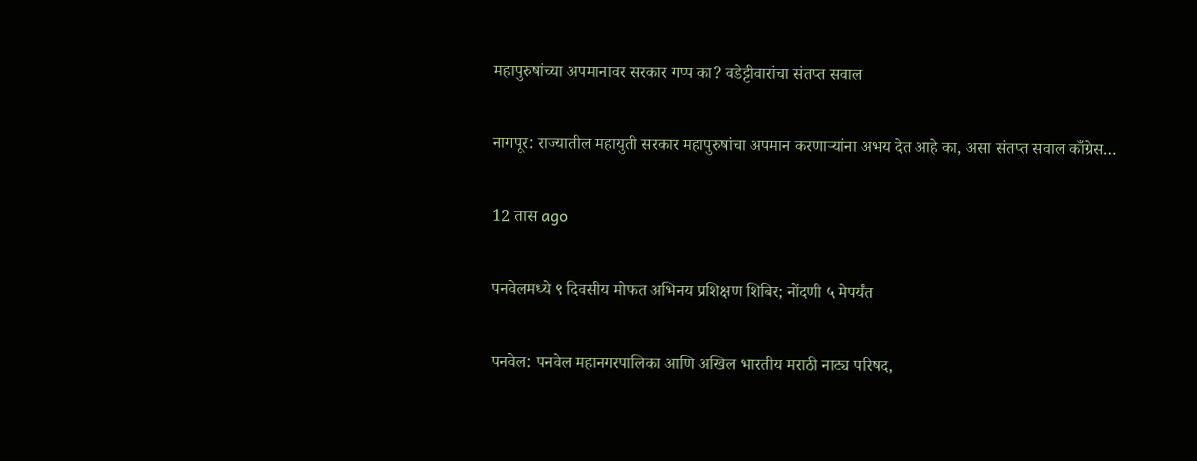महापुरुषांच्या अपमानावर सरकार गप्प का? वडेट्टीवारांचा संतप्त सवाल

नागपूर: राज्यातील महायुती सरकार महापुरुषांचा अपमान करणाऱ्यांना अभय देत आहे का, असा संतप्त सवाल काँग्रेस…

12 तास ago

पनवेलमध्ये ९ दिवसीय मोफत अभिनय प्रशिक्षण शिबिर; नोंदणी ५ मेपर्यंत

पनवेल: पनवेल महानगरपालिका आणि अखिल भारतीय मराठी नाट्य परिषद,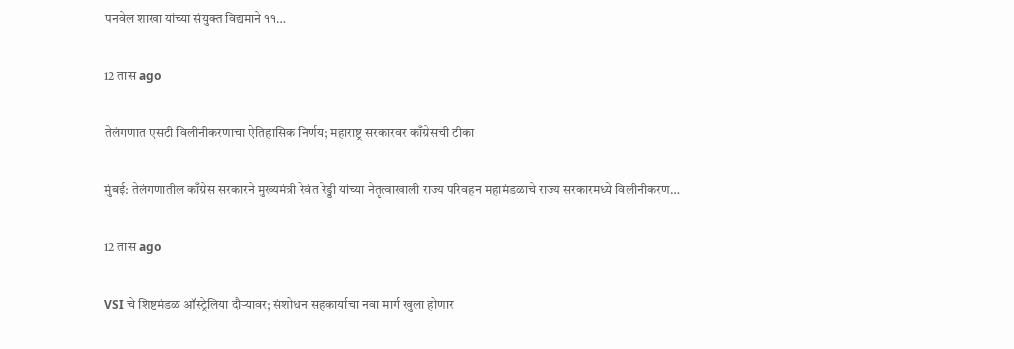पनवेल शाखा यांच्या संयुक्त विद्यमाने ११…

12 तास ago

तेलंगणात एसटी विलीनीकरणाचा ऐतिहासिक निर्णय; महाराष्ट्र सरकारवर काँग्रेसची टीका

मुंबई: तेलंगणातील काँग्रेस सरकारने मुख्यमंत्री रेवंत रेड्डी यांच्या नेतृत्वाखाली राज्य परिवहन महामंडळाचे राज्य सरकारमध्ये विलीनीकरण…

12 तास ago

VSI चे शिष्टमंडळ ऑस्ट्रेलिया दौऱ्यावर; संशोधन सहकार्याचा नवा मार्ग खुला होणार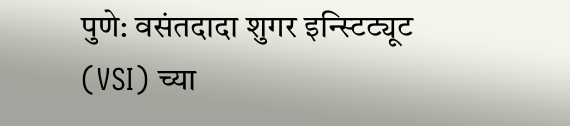पुणे: वसंतदादा शुगर इन्स्टिट्यूट (VSI) च्या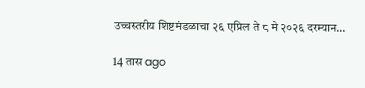उच्चस्तरीय शिष्टमंडळाचा २६ एप्रिल ते ८ मे २०२६ दरम्यान…

14 तास ago